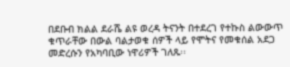በደቡብ ክልል ደራሼ ልዩ ወረዳ ትናንት በተደረገ የተኩስ ልውውጥ ቁጥራቸው በውል ባልታወቁ ሰዎች ላይ የሞትና የመቁሰል አደጋ መድረሱን የአካባቢው ነዋሪዎች ገለጹ፡፡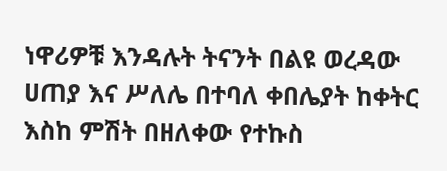ነዋሪዎቹ እንዳሉት ትናንት በልዩ ወረዳው ሀጠያ እና ሥለሌ በተባለ ቀበሌያት ከቀትር እስከ ምሽት በዘለቀው የተኩስ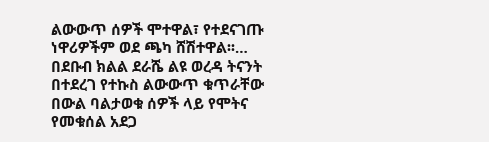ልውውጥ ሰዎች ሞተዋል፣ የተደናገጡ ነዋሪዎችም ወደ ጫካ ሸሽተዋል፡፡…
በደቡብ ክልል ደራሼ ልዩ ወረዳ ትናንት በተደረገ የተኩስ ልውውጥ ቁጥራቸው በውል ባልታወቁ ሰዎች ላይ የሞትና የመቁሰል አደጋ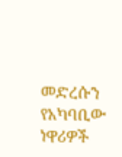መድረሱን የአካባቢው ነዋሪዎች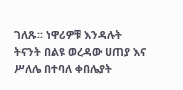ገለጹ፡፡ ነዋሪዎቹ እንዳሉት ትናንት በልዩ ወረዳው ሀጠያ እና ሥለሌ በተባለ ቀበሌያት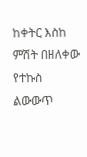ከቀትር እስከ ምሽት በዘለቀው የተኩስ ልውውጥ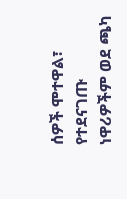ሰዎች ሞተዋል፣ የተደናገጡ ነዋሪዎችም ወደ ጫካ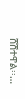ሸሽተዋል፡፡…